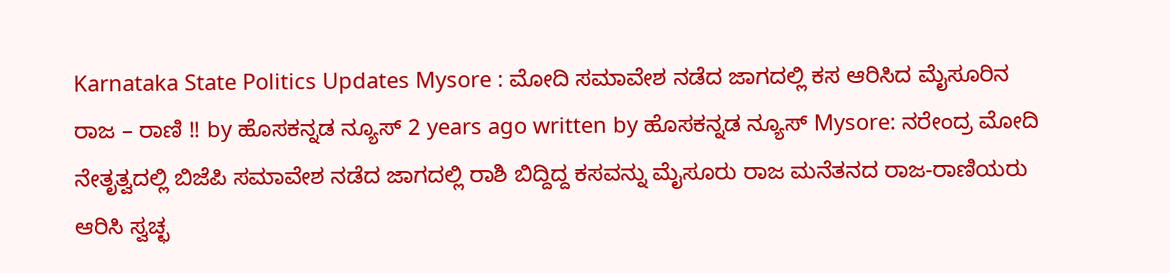Karnataka State Politics Updates Mysore : ಮೋದಿ ಸಮಾವೇಶ ನಡೆದ ಜಾಗದಲ್ಲಿ ಕಸ ಆರಿಸಿದ ಮೈಸೂರಿನ ರಾಜ – ರಾಣಿ !! by ಹೊಸಕನ್ನಡ ನ್ಯೂಸ್ 2 years ago written by ಹೊಸಕನ್ನಡ ನ್ಯೂಸ್ Mysore: ನರೇಂದ್ರ ಮೋದಿ ನೇತೃತ್ವದಲ್ಲಿ ಬಿಜೆಪಿ ಸಮಾವೇಶ ನಡೆದ ಜಾಗದಲ್ಲಿ ರಾಶಿ ಬಿದ್ದಿದ್ದ ಕಸವನ್ನು ಮೈಸೂರು ರಾಜ ಮನೆತನದ ರಾಜ-ರಾಣಿಯರು ಆರಿಸಿ ಸ್ವಚ್ಛ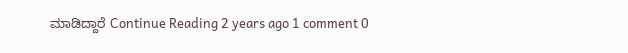ಮಾಡಿದ್ದಾರೆ Continue Reading 2 years ago 1 comment 0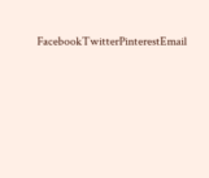FacebookTwitterPinterestEmail